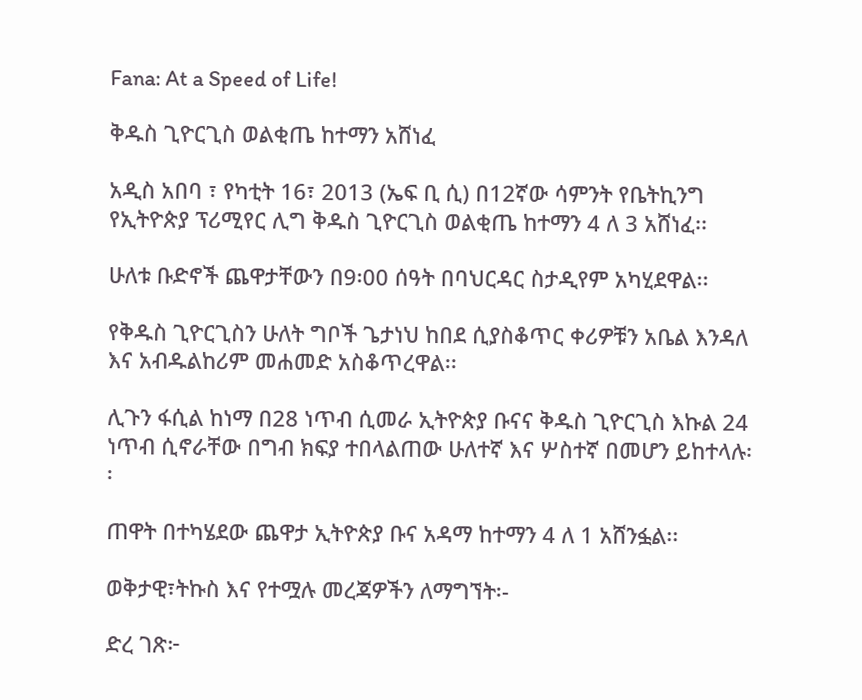Fana: At a Speed of Life!

ቅዱስ ጊዮርጊስ ወልቂጤ ከተማን አሸነፈ

አዲስ አበባ ፣ የካቲት 16፣ 2013 (ኤፍ ቢ ሲ) በ12ኛው ሳምንት የቤትኪንግ የኢትዮጵያ ፕሪሚየር ሊግ ቅዱስ ጊዮርጊስ ወልቂጤ ከተማን 4 ለ 3 አሸነፈ፡፡

ሁለቱ ቡድኖች ጨዋታቸውን በ9፡00 ሰዓት በባህርዳር ስታዲየም አካሂደዋል፡፡

የቅዱስ ጊዮርጊስን ሁለት ግቦች ጌታነህ ከበደ ሲያስቆጥር ቀሪዎቹን አቤል እንዳለ እና አብዱልከሪም መሐመድ አስቆጥረዋል፡፡

ሊጉን ፋሲል ከነማ በ28 ነጥብ ሲመራ ኢትዮጵያ ቡናና ቅዱስ ጊዮርጊስ እኩል 24 ነጥብ ሲኖራቸው በግብ ክፍያ ተበላልጠው ሁለተኛ እና ሦስተኛ በመሆን ይከተላሉ፡፡

ጠዋት በተካሄደው ጨዋታ ኢትዮጵያ ቡና አዳማ ከተማን 4 ለ 1 አሸንፏል፡፡

ወቅታዊ፣ትኩስ እና የተሟሉ መረጃዎችን ለማግኘት፡-

ድረ ገጽ፦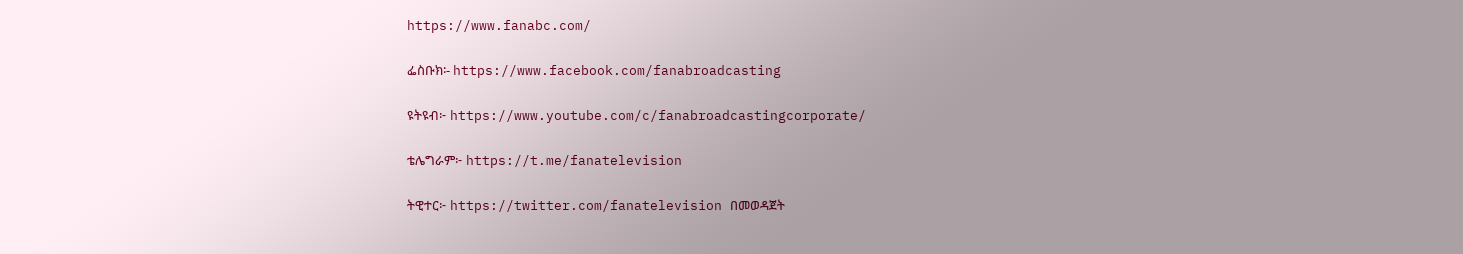https://www.fanabc.com/

ፌስቡክ፡- https://www.facebook.com/fanabroadcasting

ዩትዩብ፦ https://www.youtube.com/c/fanabroadcastingcorporate/

ቴሌግራም፦ https://t.me/fanatelevision

ትዊተር፦ https://twitter.com/fanatelevision በመወዳጀት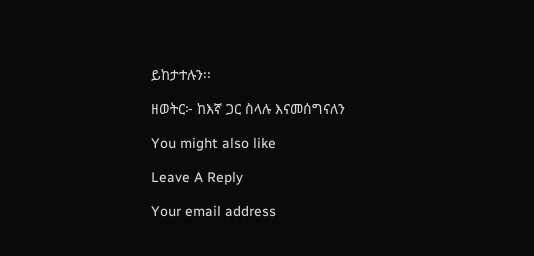ይከታተሉን፡፡

ዘወትር፦ ከእኛ ጋር ስላሉ እናመሰግናለን

You might also like

Leave A Reply

Your email address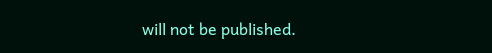will not be published.